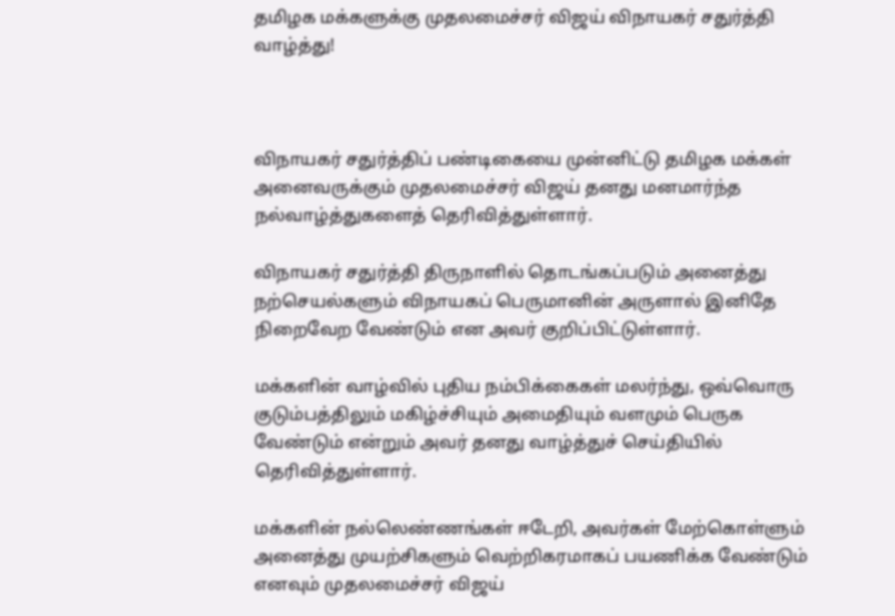தமிழக மக்களுக்கு முதலமைச்சர் விஜய் விநாயகர் சதுர்த்தி வாழ்த்து!



விநாயகர் சதுர்த்திப் பண்டிகையை முன்னிட்டு தமிழக மக்கள் அனைவருக்கும் முதலமைச்சர் விஜய் தனது மனமார்ந்த நல்வாழ்த்துகளைத் தெரிவித்துள்ளார்.

விநாயகர் சதுர்த்தி திருநாளில் தொடங்கப்படும் அனைத்து நற்செயல்களும் விநாயகப் பெருமானின் அருளால் இனிதே நிறைவேற வேண்டும் என அவர் குறிப்பிட்டுள்ளார்.

மக்களின் வாழ்வில் புதிய நம்பிக்கைகள் மலர்ந்து, ஒவ்வொரு குடும்பத்திலும் மகிழ்ச்சியும் அமைதியும் வளமும் பெருக வேண்டும் என்றும் அவர் தனது வாழ்த்துச் செய்தியில் தெரிவித்துள்ளார்.

மக்களின் நல்லெண்ணங்கள் ஈடேறி, அவர்கள் மேற்கொள்ளும் அனைத்து முயற்சிகளும் வெற்றிகரமாகப் பயணிக்க வேண்டும் எனவும் முதலமைச்சர் விஜய்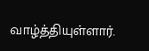வாழ்த்தியுள்ளார்.